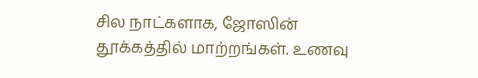சில நாட்களாக, ஜோஸின் தூக்கத்தில் மாற்றங்கள். உணவு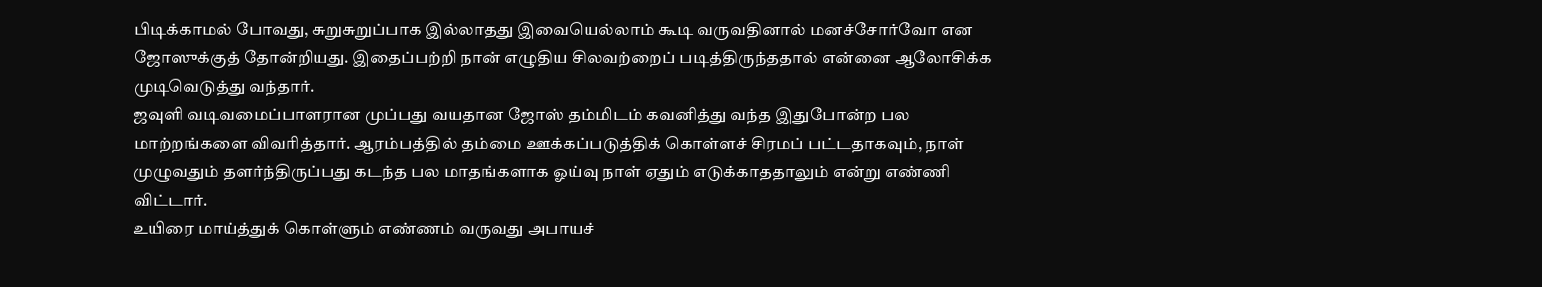பிடிக்காமல் போவது, சுறுசுறுப்பாக இல்லாதது இவையெல்லாம் கூடி வருவதினால் மனச்சோர்வோ என ஜோஸுக்குத் தோன்றியது. இதைப்பற்றி நான் எழுதிய சிலவற்றைப் படித்திருந்ததால் என்னை ஆலோசிக்க முடிவெடுத்து வந்தார்.
ஜவுளி வடிவமைப்பாளரான முப்பது வயதான ஜோஸ் தம்மிடம் கவனித்து வந்த இதுபோன்ற பல மாற்றங்களை விவரித்தார். ஆரம்பத்தில் தம்மை ஊக்கப்படுத்திக் கொள்ளச் சிரமப் பட்டதாகவும், நாள் முழுவதும் தளர்ந்திருப்பது கடந்த பல மாதங்களாக ஓய்வு நாள் ஏதும் எடுக்காததாலும் என்று எண்ணி விட்டார்.
உயிரை மாய்த்துக் கொள்ளும் எண்ணம் வருவது அபாயச்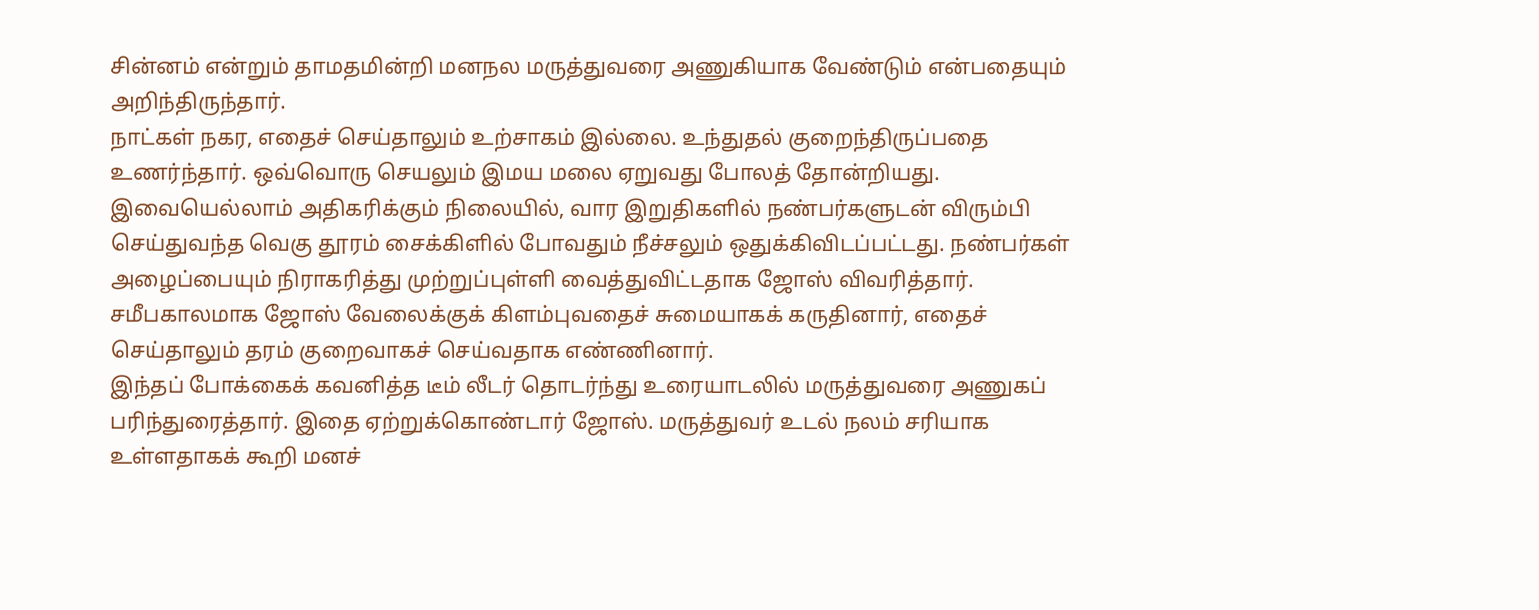சின்னம் என்றும் தாமதமின்றி மனநல மருத்துவரை அணுகியாக வேண்டும் என்பதையும் அறிந்திருந்தார்.
நாட்கள் நகர, எதைச் செய்தாலும் உற்சாகம் இல்லை. உந்துதல் குறைந்திருப்பதை உணர்ந்தார். ஒவ்வொரு செயலும் இமய மலை ஏறுவது போலத் தோன்றியது.
இவையெல்லாம் அதிகரிக்கும் நிலையில், வார இறுதிகளில் நண்பர்களுடன் விரும்பி செய்துவந்த வெகு தூரம் சைக்கிளில் போவதும் நீச்சலும் ஒதுக்கிவிடப்பட்டது. நண்பர்கள் அழைப்பையும் நிராகரித்து முற்றுப்புள்ளி வைத்துவிட்டதாக ஜோஸ் விவரித்தார்.
சமீபகாலமாக ஜோஸ் வேலைக்குக் கிளம்புவதைச் சுமையாகக் கருதினார், எதைச் செய்தாலும் தரம் குறைவாகச் செய்வதாக எண்ணினார்.
இந்தப் போக்கைக் கவனித்த டீம் லீடர் தொடர்ந்து உரையாடலில் மருத்துவரை அணுகப் பரிந்துரைத்தார். இதை ஏற்றுக்கொண்டார் ஜோஸ். மருத்துவர் உடல் நலம் சரியாக உள்ளதாகக் கூறி மனச்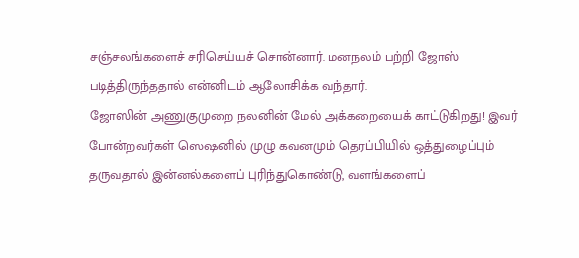சஞ்சலங்களைச் சரிசெய்யச் சொன்னார். மனநலம் பற்றி ஜோஸ் படித்திருந்ததால் என்னிடம் ஆலோசிக்க வந்தார்.
ஜோஸின் அணுகுமுறை நலனின் மேல் அக்கறையைக் காட்டுகிறது! இவர் போன்றவர்கள் ஸெஷனில் முழு கவனமும் தெரப்பியில் ஒத்துழைப்பும் தருவதால் இன்னல்களைப் புரிந்துகொண்டு, வளங்களைப்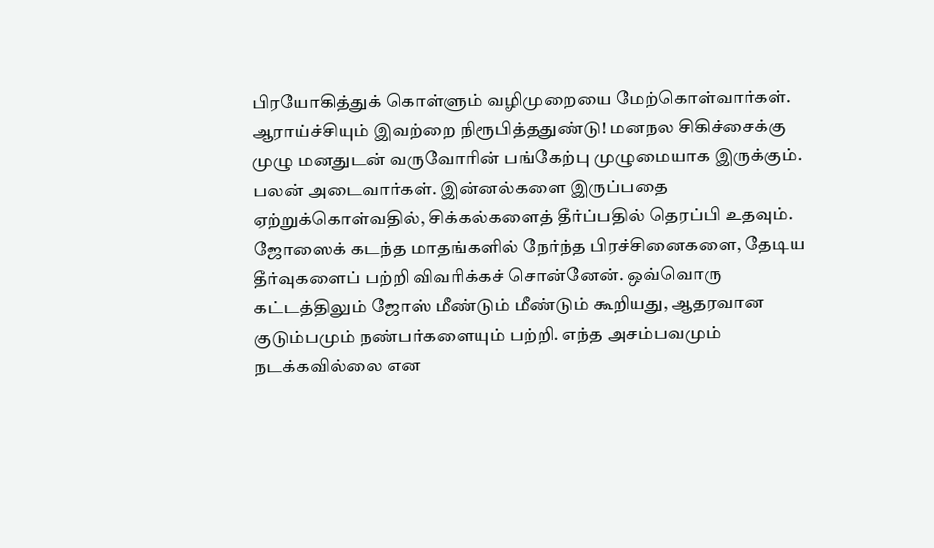பிரயோகித்துக் கொள்ளும் வழிமுறையை மேற்கொள்வார்கள்.
ஆராய்ச்சியும் இவற்றை நிரூபித்ததுண்டு! மனநல சிகிச்சைக்கு முழு மனதுடன் வருவோரின் பங்கேற்பு முழுமையாக இருக்கும். பலன் அடைவார்கள். இன்னல்களை இருப்பதை ஏற்றுக்கொள்வதில், சிக்கல்களைத் தீர்ப்பதில் தெரப்பி உதவும்.
ஜோஸைக் கடந்த மாதங்களில் நேர்ந்த பிரச்சினைகளை, தேடிய தீர்வுகளைப் பற்றி விவரிக்கச் சொன்னேன். ஒவ்வொரு கட்டத்திலும் ஜோஸ் மீண்டும் மீண்டும் கூறியது, ஆதரவான குடும்பமும் நண்பர்களையும் பற்றி. எந்த அசம்பவமும் நடக்கவில்லை என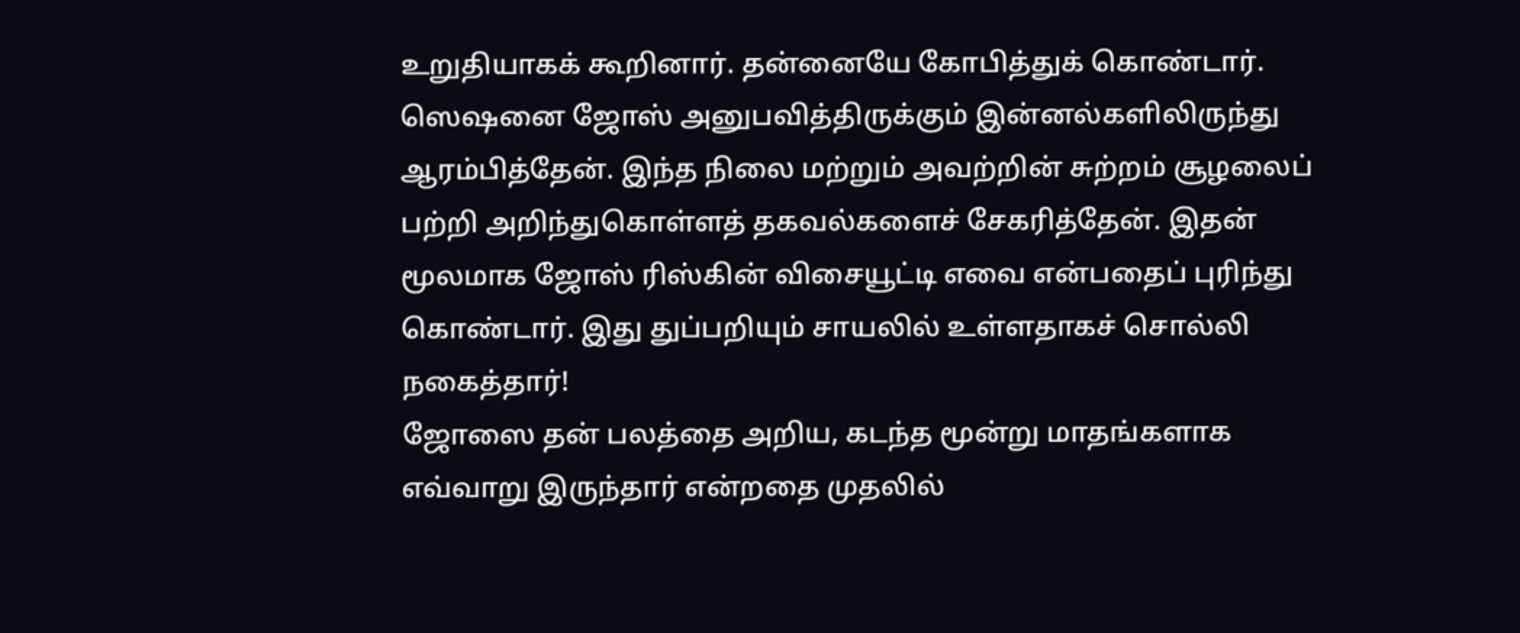உறுதியாகக் கூறினார். தன்னையே கோபித்துக் கொண்டார்.
ஸெஷனை ஜோஸ் அனுபவித்திருக்கும் இன்னல்களிலிருந்து ஆரம்பித்தேன். இந்த நிலை மற்றும் அவற்றின் சுற்றம் சூழலைப் பற்றி அறிந்துகொள்ளத் தகவல்களைச் சேகரித்தேன். இதன் மூலமாக ஜோஸ் ரிஸ்கின் விசையூட்டி எவை என்பதைப் புரிந்து கொண்டார். இது துப்பறியும் சாயலில் உள்ளதாகச் சொல்லி நகைத்தார்!
ஜோஸை தன் பலத்தை அறிய, கடந்த மூன்று மாதங்களாக எவ்வாறு இருந்தார் என்றதை முதலில்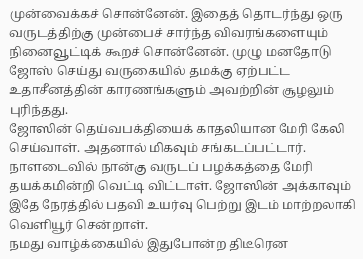முன்வைக்கச் சொன்னேன். இதைத் தொடர்ந்து ஒரு வருடத்திற்கு முன்பைச் சார்ந்த விவரங்களையும் நினைவூட்டிக் கூறச் சொன்னேன். முழு மனதோடு ஜோஸ் செய்து வருகையில் தமக்கு ஏற்பட்ட உதாசீனத்தின் காரணங்களும் அவற்றின் சூழலும் புரிந்தது.
ஜோஸின் தெய்வபக்தியைக் காதலியான மேரி கேலி செய்வாள். அதனால் மிகவும் சங்கடப்பட்டார்.
நாளடைவில் நான்கு வருடப் பழக்கத்தை மேரி தயக்கமின்றி வெட்டி விட்டாள். ஜோஸின் அக்காவும் இதே நேரத்தில் பதவி உயர்வு பெற்று இடம் மாற்றலாகி வெளியூர் சென்றாள்.
நமது வாழ்க்கையில் இதுபோன்ற திடீரென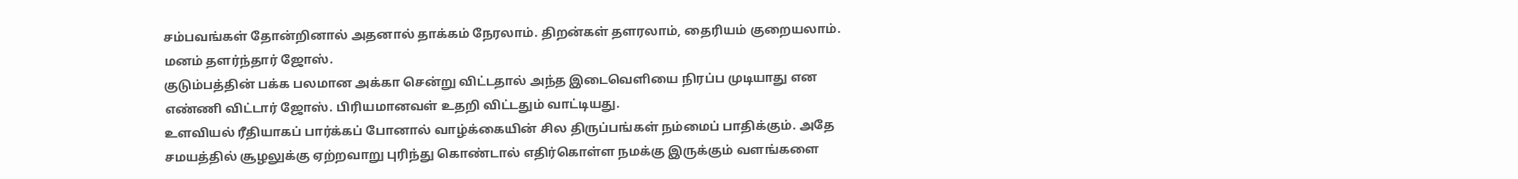சம்பவங்கள் தோன்றினால் அதனால் தாக்கம் நேரலாம். திறன்கள் தளரலாம், தைரியம் குறையலாம். மனம் தளர்ந்தார் ஜோஸ்.
குடும்பத்தின் பக்க பலமான அக்கா சென்று விட்டதால் அந்த இடைவெளியை நிரப்ப முடியாது என எண்ணி விட்டார் ஜோஸ். பிரியமானவள் உதறி விட்டதும் வாட்டியது.
உளவியல் ரீதியாகப் பார்க்கப் போனால் வாழ்க்கையின் சில திருப்பங்கள் நம்மைப் பாதிக்கும். அதே சமயத்தில் சூழலுக்கு ஏற்றவாறு புரிந்து கொண்டால் எதிர்கொள்ள நமக்கு இருக்கும் வளங்களை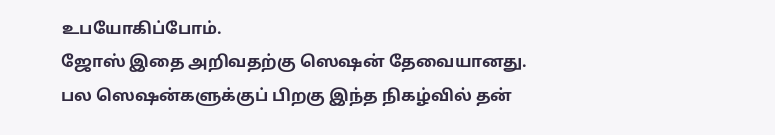உபயோகிப்போம்.
ஜோஸ் இதை அறிவதற்கு ஸெஷன் தேவையானது. பல ஸெஷன்களுக்குப் பிறகு இந்த நிகழ்வில் தன்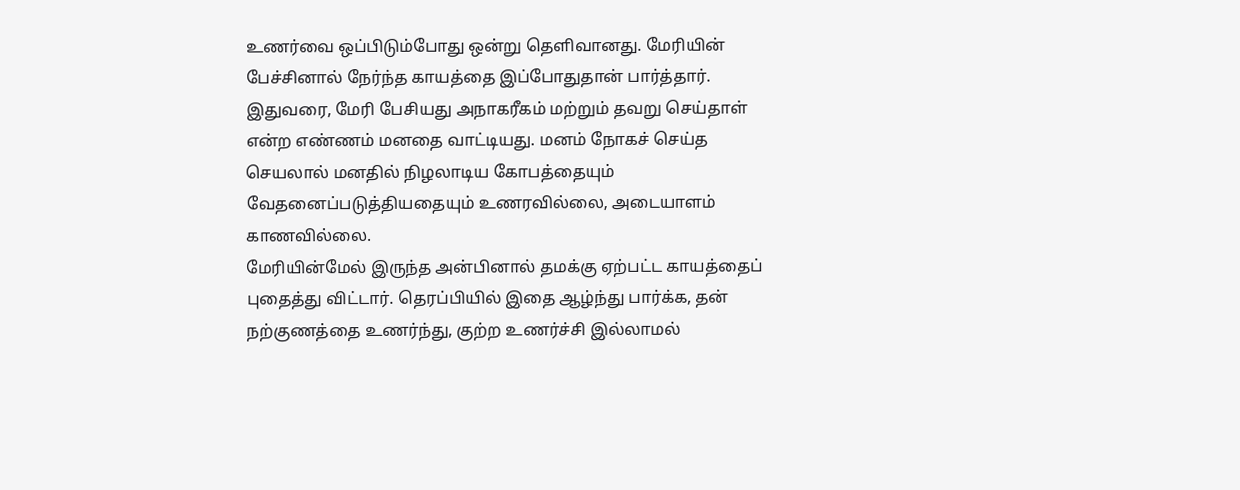உணர்வை ஒப்பிடும்போது ஒன்று தெளிவானது. மேரியின் பேச்சினால் நேர்ந்த காயத்தை இப்போதுதான் பார்த்தார். இதுவரை, மேரி பேசியது அநாகரீகம் மற்றும் தவறு செய்தாள் என்ற எண்ணம் மனதை வாட்டியது. மனம் நோகச் செய்த செயலால் மனதில் நிழலாடிய கோபத்தையும் வேதனைப்படுத்தியதையும் உணரவில்லை, அடையாளம் காணவில்லை.
மேரியின்மேல் இருந்த அன்பினால் தமக்கு ஏற்பட்ட காயத்தைப் புதைத்து விட்டார். தெரப்பியில் இதை ஆழ்ந்து பார்க்க, தன் நற்குணத்தை உணர்ந்து, குற்ற உணர்ச்சி இல்லாமல்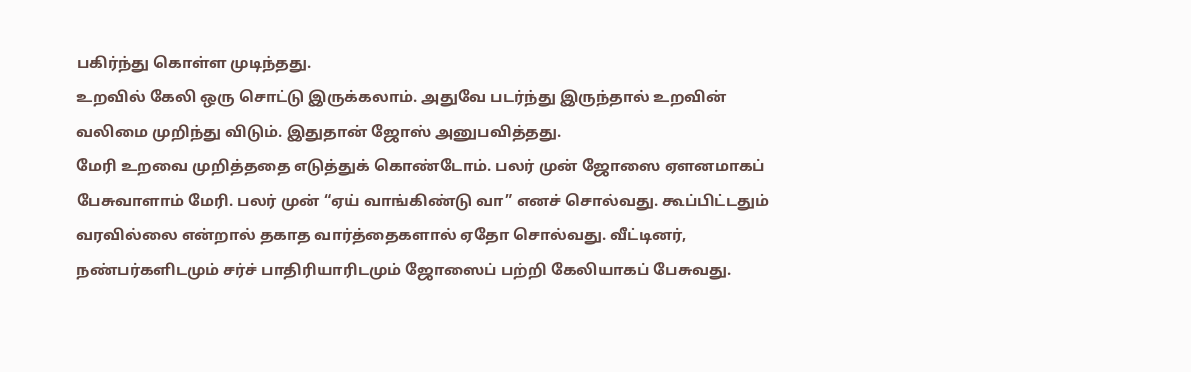பகிர்ந்து கொள்ள முடிந்தது.
உறவில் கேலி ஒரு சொட்டு இருக்கலாம். அதுவே படர்ந்து இருந்தால் உறவின் வலிமை முறிந்து விடும். இதுதான் ஜோஸ் அனுபவித்தது.
மேரி உறவை முறித்ததை எடுத்துக் கொண்டோம். பலர் முன் ஜோஸை ஏளனமாகப் பேசுவாளாம் மேரி. பலர் முன் “ஏய் வாங்கிண்டு வா” எனச் சொல்வது. கூப்பிட்டதும் வரவில்லை என்றால் தகாத வார்த்தைகளால் ஏதோ சொல்வது. வீட்டினர், நண்பர்களிடமும் சர்ச் பாதிரியாரிடமும் ஜோஸைப் பற்றி கேலியாகப் பேசுவது.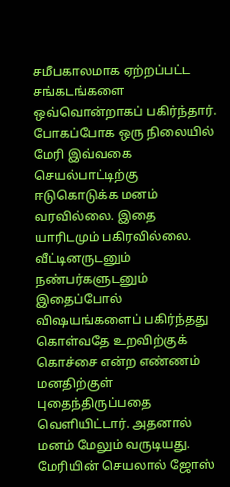சமீபகாலமாக ஏற்றப்பட்ட சங்கடங்களை ஒவ்வொன்றாகப் பகிர்ந்தார். போகப்போக ஒரு நிலையில் மேரி இவ்வகை செயல்பாட்டிற்கு ஈடுகொடுக்க மனம் வரவில்லை. இதை யாரிடமும் பகிரவில்லை. வீட்டினருடனும் நண்பர்களுடனும் இதைப்போல் விஷயங்களைப் பகிர்ந்தது கொள்வதே உறவிற்குக் கொச்சை என்ற எண்ணம் மனதிற்குள் புதைந்திருப்பதை வெளியிட்டார். அதனால் மனம் மேலும் வருடியது.
மேரியின் செயலால் ஜோஸ்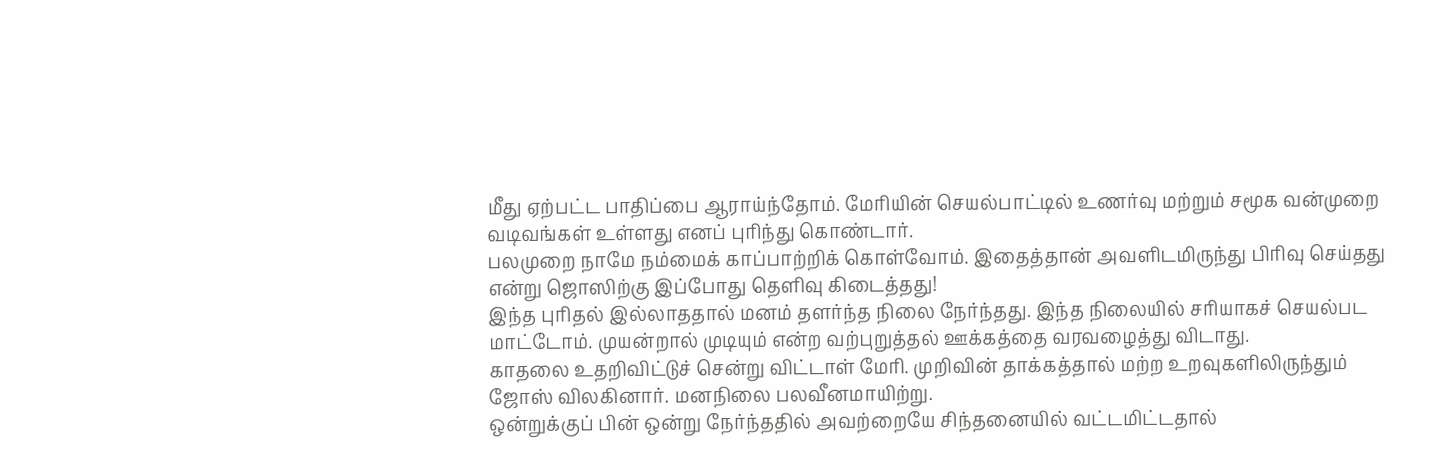மீது ஏற்பட்ட பாதிப்பை ஆராய்ந்தோம். மேரியின் செயல்பாட்டில் உணர்வு மற்றும் சமூக வன்முறை வடிவங்கள் உள்ளது எனப் புரிந்து கொண்டார்.
பலமுறை நாமே நம்மைக் காப்பாற்றிக் கொள்வோம். இதைத்தான் அவளிடமிருந்து பிரிவு செய்தது என்று ஜொஸிற்கு இப்போது தெளிவு கிடைத்தது!
இந்த புரிதல் இல்லாததால் மனம் தளர்ந்த நிலை நேர்ந்தது. இந்த நிலையில் சரியாகச் செயல்பட மாட்டோம். முயன்றால் முடியும் என்ற வற்புறுத்தல் ஊக்கத்தை வரவழைத்து விடாது.
காதலை உதறிவிட்டுச் சென்று விட்டாள் மேரி. முறிவின் தாக்கத்தால் மற்ற உறவுகளிலிருந்தும் ஜோஸ் விலகினார். மனநிலை பலவீனமாயிற்று.
ஒன்றுக்குப் பின் ஒன்று நேர்ந்ததில் அவற்றையே சிந்தனையில் வட்டமிட்டதால்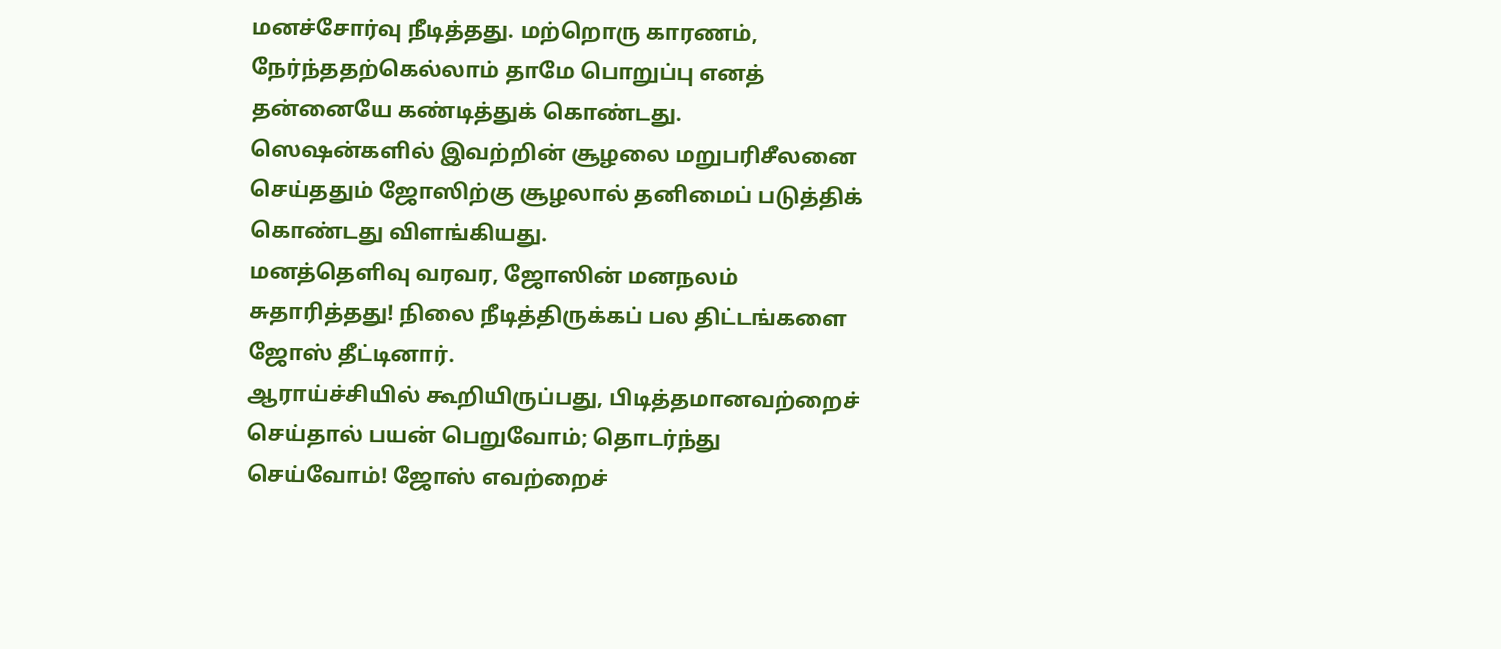மனச்சோர்வு நீடித்தது. மற்றொரு காரணம், நேர்ந்ததற்கெல்லாம் தாமே பொறுப்பு எனத் தன்னையே கண்டித்துக் கொண்டது.
ஸெஷன்களில் இவற்றின் சூழலை மறுபரிசீலனை செய்ததும் ஜோஸிற்கு சூழலால் தனிமைப் படுத்திக் கொண்டது விளங்கியது.
மனத்தெளிவு வரவர, ஜோஸின் மனநலம் சுதாரித்தது! நிலை நீடித்திருக்கப் பல திட்டங்களை ஜோஸ் தீட்டினார்.
ஆராய்ச்சியில் கூறியிருப்பது, பிடித்தமானவற்றைச் செய்தால் பயன் பெறுவோம்; தொடர்ந்து செய்வோம்! ஜோஸ் எவற்றைச்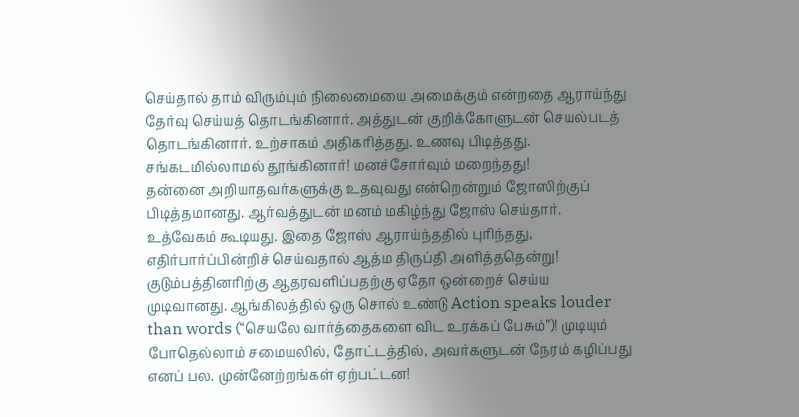செய்தால் தாம் விரும்பும் நிலைமையை அமைக்கும் என்றதை ஆராய்ந்து தேர்வு செய்யத் தொடங்கினார். அத்துடன் குறிக்கோளுடன் செயல்படத் தொடங்கினார். உற்சாகம் அதிகரித்தது. உணவு பிடித்தது. சங்கடமில்லாமல் தூங்கினார்! மனச்சோர்வும் மறைந்தது!
தன்னை அறியாதவர்களுக்கு உதவுவது என்றென்றும் ஜோஸிற்குப் பிடித்தமானது. ஆர்வத்துடன் மனம் மகிழ்ந்து ஜோஸ் செய்தார். உத்வேகம் கூடியது. இதை ஜோஸ் ஆராய்ந்ததில் புரிந்தது, எதிர்பார்ப்பின்றிச் செய்வதால் ஆத்ம திருப்தி அளித்ததென்று!
குடும்பத்தினரிற்கு ஆதரவளிப்பதற்கு ஏதோ ஒன்றைச் செய்ய முடிவானது. ஆங்கிலத்தில் ஒரு சொல் உண்டு Action speaks louder than words (“செயலே வார்த்தைகளை விட உரக்கப் பேசும்”)! முடியும் போதெல்லாம் சமையலில், தோட்டத்தில், அவர்களுடன் நேரம் கழிப்பது எனப் பல. முன்னேற்றங்கள் ஏற்பட்டன!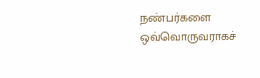நண்பர்களை ஒவ்வொருவராகச்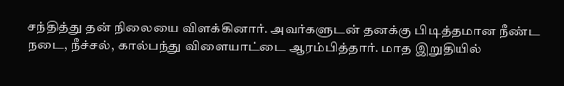சந்தித்து தன் நிலையை விளக்கினார். அவர்களுடன் தனக்கு பிடித்தமான நீண்ட நடை, நீச்சல், கால்பந்து விளையாட்டை ஆரம்பித்தார். மாத இறுதியில்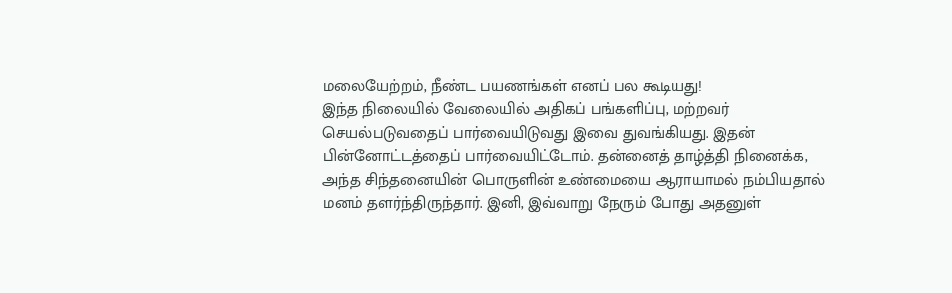மலையேற்றம், நீண்ட பயணங்கள் எனப் பல கூடியது!
இந்த நிலையில் வேலையில் அதிகப் பங்களிப்பு, மற்றவர் செயல்படுவதைப் பார்வையிடுவது இவை துவங்கியது. இதன் பின்னோட்டத்தைப் பார்வையிட்டோம். தன்னைத் தாழ்த்தி நினைக்க, அந்த சிந்தனையின் பொருளின் உண்மையை ஆராயாமல் நம்பியதால் மனம் தளர்ந்திருந்தார். இனி, இவ்வாறு நேரும் போது அதனுள்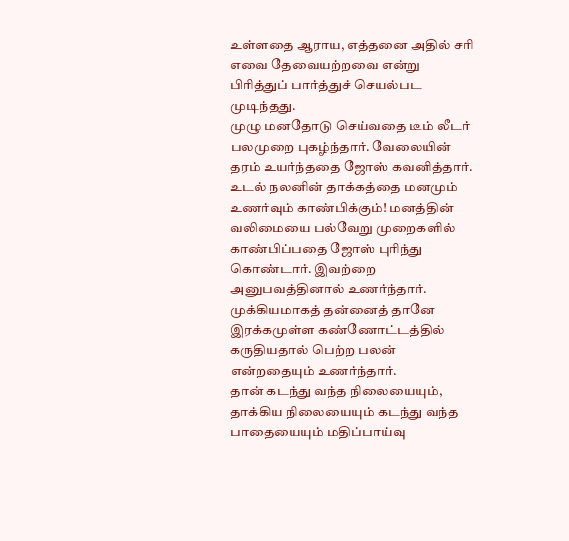உள்ளதை ஆராய, எத்தனை அதில் சரி எவை தேவையற்றவை என்று பிரித்துப் பார்த்துச் செயல்பட முடிந்தது.
முழு மனதோடு செய்வதை டீம் லீடர் பலமுறை புகழ்ந்தார். வேலையின் தரம் உயர்ந்ததை ஜோஸ் கவனித்தார். உடல் நலனின் தாக்கத்தை மனமும் உணர்வும் காண்பிக்கும்! மனத்தின் வலிமையை பல்வேறு முறைகளில் காண்பிப்பதை ஜோஸ் புரிந்து கொண்டார். இவற்றை அனுபவத்தினால் உணர்ந்தார். முக்கியமாகத் தன்னைத் தானே இரக்கமுள்ள கண்ணோட்டத்தில் கருதியதால் பெற்ற பலன் என்றதையும் உணர்ந்தார்.
தான் கடந்து வந்த நிலையையும், தாக்கிய நிலையையும் கடந்து வந்த பாதையையும் மதிப்பாய்வு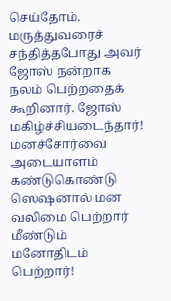செய்தோம். மருத்துவரைச் சந்தித்தபோது அவர் ஜோஸ் நன்றாக நலம் பெற்றதைக் கூறினார். ஜோஸ் மகிழ்ச்சியடைந்தார்!
மனச்சோர்வை அடையாளம் கண்டுகொண்டு
ஸெஷனால் மன வலிமை பெற்றார்
மீண்டும் மனோதிடம் பெற்றார்!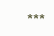***